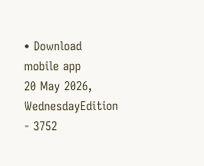• Download mobile app
20 May 2026, WednesdayEdition - 3752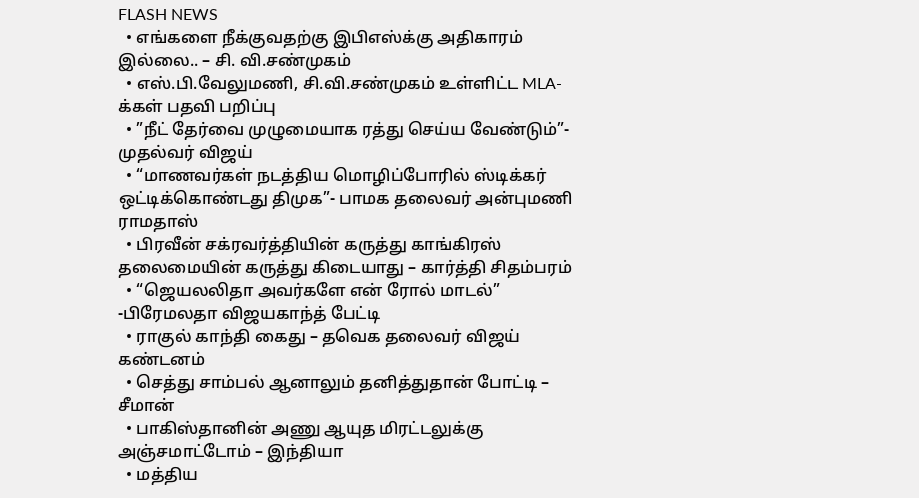FLASH NEWS
  • எங்களை நீக்குவதற்கு இபிஎஸ்க்கு அதிகாரம் இல்லை.. – சி. வி.சண்முகம்
  • எஸ்.பி.வேலுமணி, சி.வி.சண்முகம் உள்ளிட்ட MLA-க்கள் பதவி பறிப்பு
  • ”நீட் தேர்வை முழுமையாக ரத்து செய்ய வேண்டும்”- முதல்வர் விஜய்
  • “மாணவர்கள் நடத்திய மொழிப்போரில் ஸ்டிக்கர் ஒட்டிக்கொண்டது திமுக”- பாமக தலைவர் அன்புமணி ராமதாஸ்
  • பிரவீன் சக்ரவர்த்தியின் கருத்து காங்கிரஸ் தலைமையின் கருத்து கிடையாது – கார்த்தி சிதம்பரம்
  • “ஜெயலலிதா அவர்களே என் ரோல் மாடல்” -பிரேமலதா விஜயகாந்த் பேட்டி
  • ராகுல் காந்தி கைது – தவெக தலைவர் விஜய் கண்டனம்
  • செத்து சாம்பல் ஆனாலும் தனித்துதான் போட்டி – சீமான்
  • பாகிஸ்தானின் அணு ஆயுத மிரட்டலுக்கு அஞ்சமாட்டோம் – இந்தியா
  • மத்திய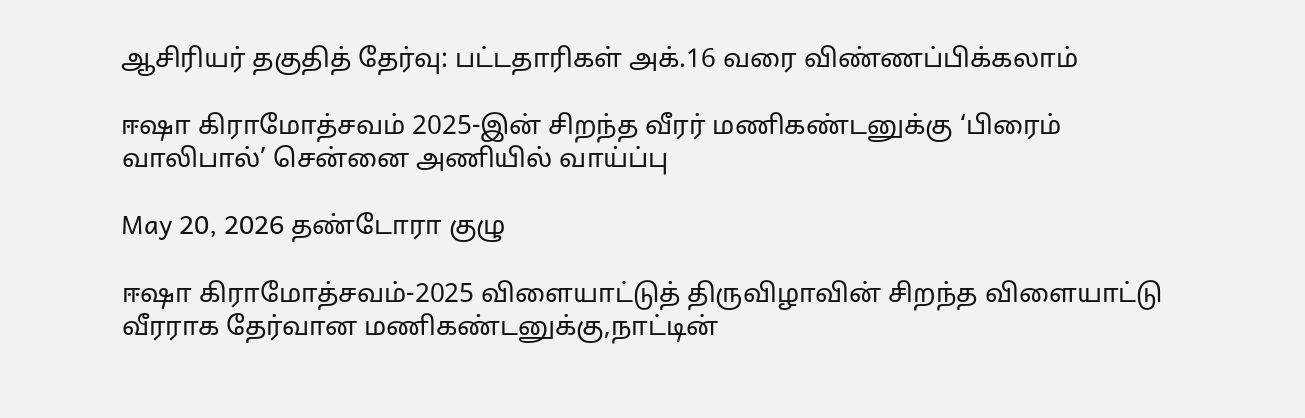ஆசிரியர் தகுதித் தேர்வு: பட்டதாரிகள் அக்.16 வரை விண்ணப்பிக்கலாம்

ஈஷா கிராமோத்சவம் 2025-இன் சிறந்த வீரர் மணிகண்டனுக்கு ‘பிரைம் வாலிபால்’ சென்னை அணியில் வாய்ப்பு

May 20, 2026 தண்டோரா குழு

ஈஷா கிராமோத்சவம்-2025 விளையாட்டுத் திருவிழாவின் சிறந்த விளையாட்டு வீரராக தேர்வான மணிகண்டனுக்கு,நாட்டின்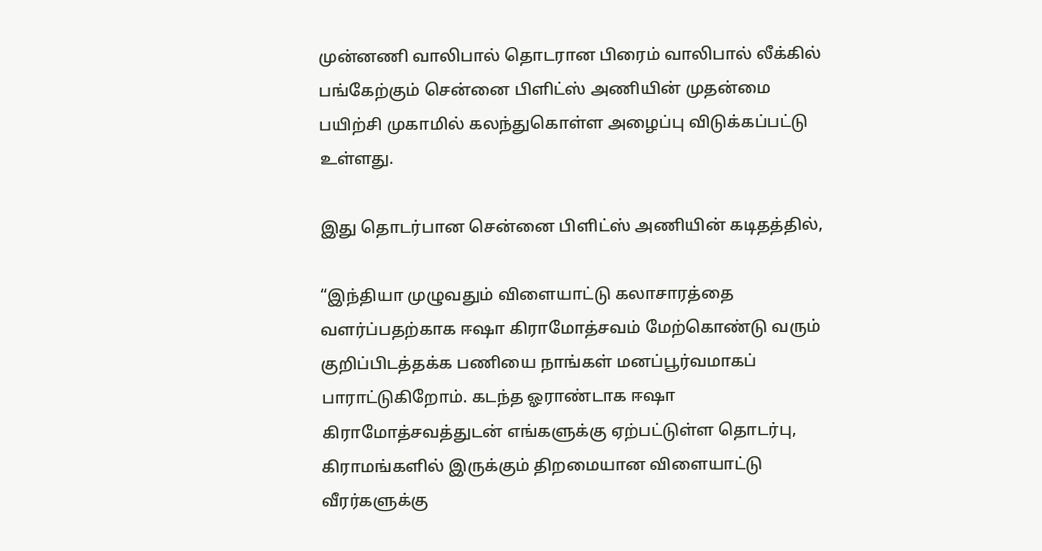முன்னணி வாலிபால் தொடரான பிரைம் வாலிபால் லீக்கில் பங்கேற்கும் சென்னை பிளிட்ஸ் அணியின் முதன்மை பயிற்சி முகாமில் கலந்துகொள்ள அழைப்பு விடுக்கப்பட்டு உள்ளது.

இது தொடர்பான சென்னை பிளிட்ஸ் அணியின் கடிதத்தில்,

“இந்தியா முழுவதும் விளையாட்டு கலாசாரத்தை வளர்ப்பதற்காக ஈஷா கிராமோத்சவம் மேற்கொண்டு வரும் குறிப்பிடத்தக்க பணியை நாங்கள் மனப்பூர்வமாகப் பாராட்டுகிறோம். கடந்த ஓராண்டாக ஈஷா கிராமோத்சவத்துடன் எங்களுக்கு ஏற்பட்டுள்ள தொடர்பு, கிராமங்களில் இருக்கும் திறமையான விளையாட்டு வீரர்களுக்கு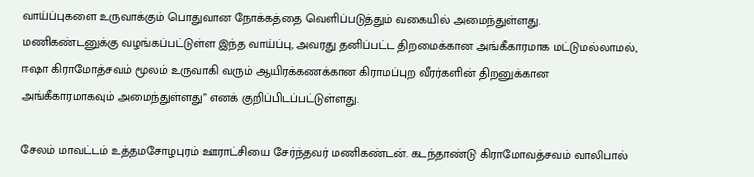வாய்ப்புகளை உருவாக்கும் பொதுவான நோக்கத்தை வெளிப்படுத்தும் வகையில் அமைந்துள்ளது. மணிகண்டனுக்கு வழங்கப்பட்டுள்ள இந்த வாய்ப்பு, அவரது தனிப்பட்ட திறமைக்கான அங்கீகாரமாக மட்டுமல்லாமல், ஈஷா கிராமோத்சவம் மூலம் உருவாகி வரும் ஆயிரக்கணக்கான கிராமப்புற வீரர்களின் திறனுக்கான அங்கீகாரமாகவும் அமைந்துள்ளது” எனக் குறிப்பிடப்பட்டுள்ளது.

சேலம் மாவட்டம் உத்தமசோழபுரம் ஊராட்சியை சேர்ந்தவர் மணிகண்டன். கடந்தாண்டு கிராமோவத்சவம் வாலிபால்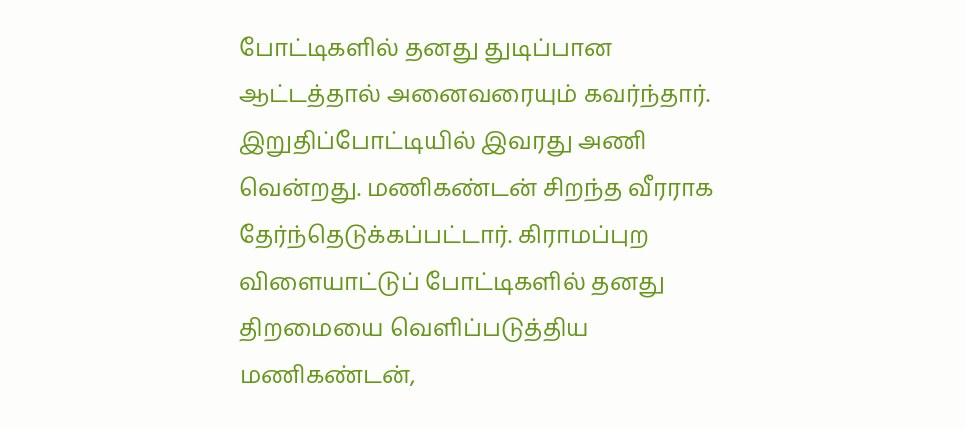போட்டிகளில் தனது துடிப்பான ஆட்டத்தால் அனைவரையும் கவர்ந்தார். இறுதிப்போட்டியில் இவரது அணி வென்றது. மணிகண்டன் சிறந்த வீரராக தேர்ந்தெடுக்கப்பட்டார். கிராமப்புற விளையாட்டுப் போட்டிகளில் தனது திறமையை வெளிப்படுத்திய மணிகண்டன்,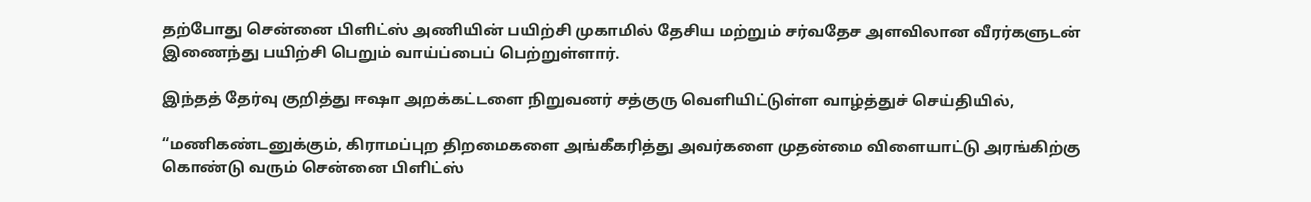தற்போது சென்னை பிளிட்ஸ் அணியின் பயிற்சி முகாமில் தேசிய மற்றும் சர்வதேச அளவிலான வீரர்களுடன் இணைந்து பயிற்சி பெறும் வாய்ப்பைப் பெற்றுள்ளார்.

இந்தத் தேர்வு குறித்து ஈஷா அறக்கட்டளை நிறுவனர் சத்குரு வெளியிட்டுள்ள வாழ்த்துச் செய்தியில்,

“மணிகண்டனுக்கும், கிராமப்புற திறமைகளை அங்கீகரித்து அவர்களை முதன்மை விளையாட்டு அரங்கிற்கு கொண்டு வரும் சென்னை பிளிட்ஸ்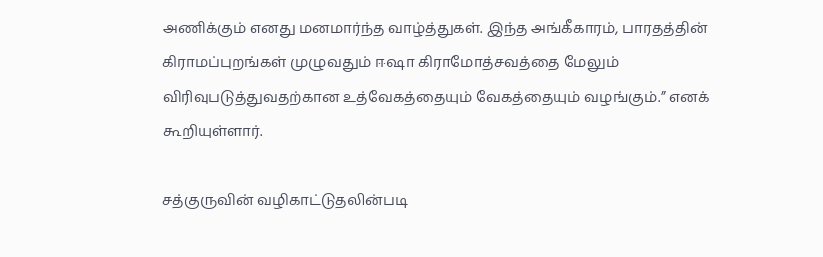அணிக்கும் எனது மனமார்ந்த வாழ்த்துகள். இந்த அங்கீகாரம், பாரதத்தின் கிராமப்புறங்கள் முழுவதும் ஈஷா கிராமோத்சவத்தை மேலும் விரிவுபடுத்துவதற்கான உத்வேகத்தையும் வேகத்தையும் வழங்கும்.” எனக் கூறியுள்ளார்.

சத்குருவின் வழிகாட்டுதலின்படி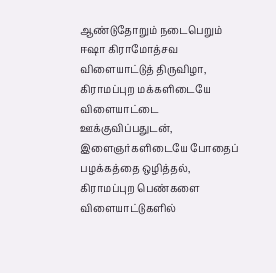ஆண்டுதோறும் நடைபெறும் ஈஷா கிராமோத்சவ விளையாட்டுத் திருவிழா, கிராமப்புற மக்களிடையே விளையாட்டை ஊக்குவிப்பதுடன், இளைஞர்களிடையே போதைப் பழக்கத்தை ஒழித்தல், கிராமப்புற பெண்களை விளையாட்டுகளில்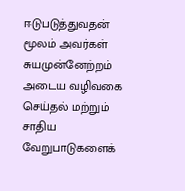ஈடுபடுத்துவதன் மூலம் அவர்கள் சுயமுன்னேற்றம் அடைய வழிவகை செய்தல் மற்றும் சாதிய வேறுபாடுகளைக்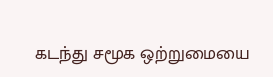கடந்து சமூக ஒற்றுமையை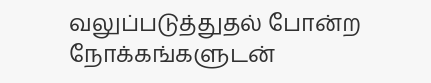வலுப்படுத்துதல் போன்ற நோக்கங்களுடன்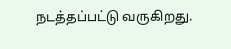நடத்தப்பட்டு வருகிறது.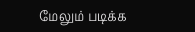மேலும் படிக்க